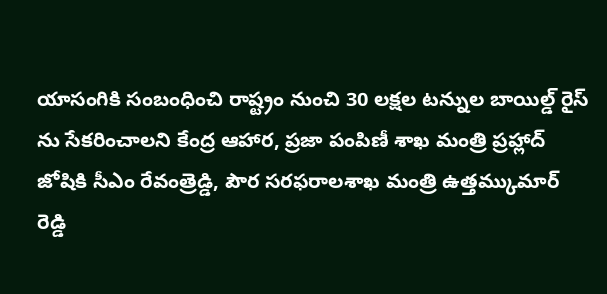యాసంగికి సంబంధించి రాష్ట్రం నుంచి 30 లక్షల టన్నుల బాయిల్డ్ రైస్ ను సేకరించాలని కేంద్ర ఆహార, ప్రజా పంపిణీ శాఖ మంత్రి ప్రహ్లాద్ జోషికి సీఎం రేవంత్రెడ్డి, పౌర సరఫరాలశాఖ మంత్రి ఉత్తమ్కుమార్ రెడ్డి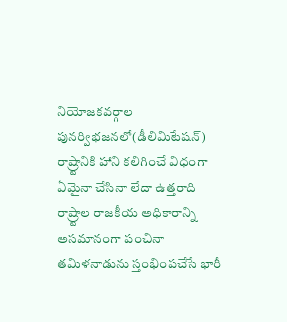నియోజకవర్గాల పునర్విభజనలో(డీలిమిటేషన్) రాష్ర్టానికి హాని కలిగించే విధంగా ఏమైనా చేసినా లేదా ఉత్తరాది రాష్ర్టాల రాజకీయ అధికారాన్ని అసమానంగా పంచినా తమిళనాడును స్తంభింపచేసే భారీ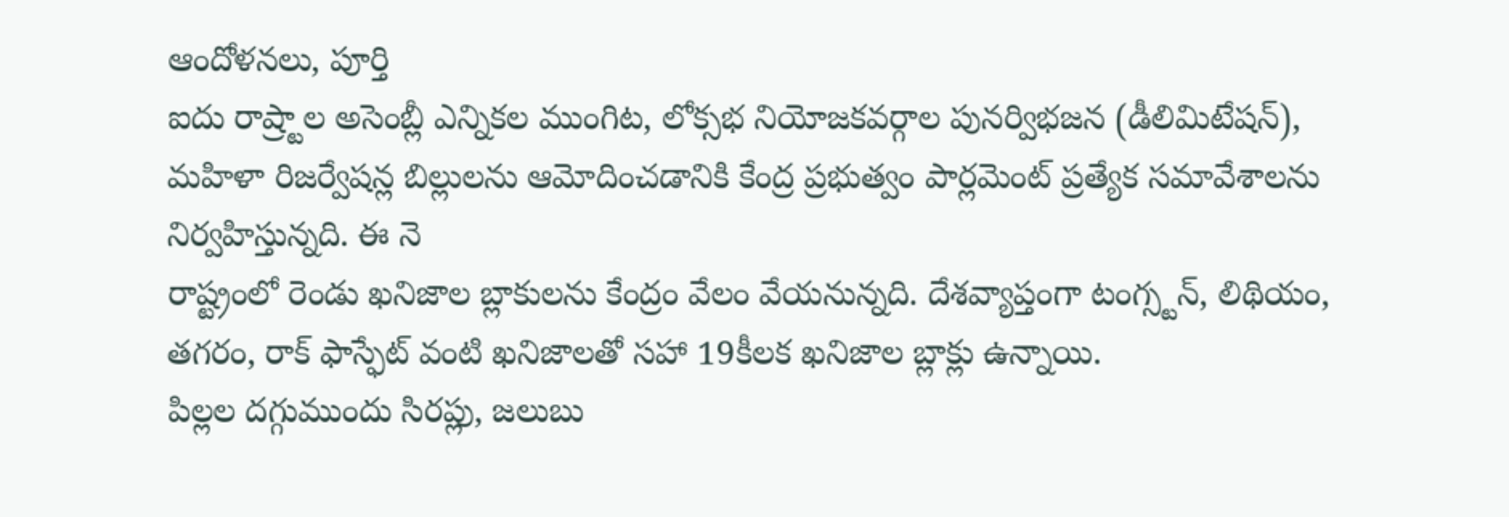ఆందోళనలు, పూర్తి
ఐదు రాష్ర్టాల అసెంబ్లీ ఎన్నికల ముంగిట, లోక్సభ నియోజకవర్గాల పునర్విభజన (డీలిమిటేషన్), మహిళా రిజర్వేషన్ల బిల్లులను ఆమోదించడానికి కేంద్ర ప్రభుత్వం పార్లమెంట్ ప్రత్యేక సమావేశాలను నిర్వహిస్తున్నది. ఈ నె
రాష్ట్రంలో రెండు ఖనిజాల బ్లాకులను కేంద్రం వేలం వేయనున్నది. దేశవ్యాప్తంగా టంగ్స్టన్, లిథియం, తగరం, రాక్ ఫాస్ఫేట్ వంటి ఖనిజాలతో సహా 19కీలక ఖనిజాల బ్లాక్లు ఉన్నాయి.
పిల్లల దగ్గుముందు సిరప్లు, జలుబు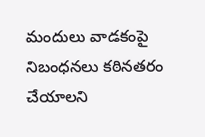మందులు వాడకంపై నిబంధనలు కఠినతరం చేయాలని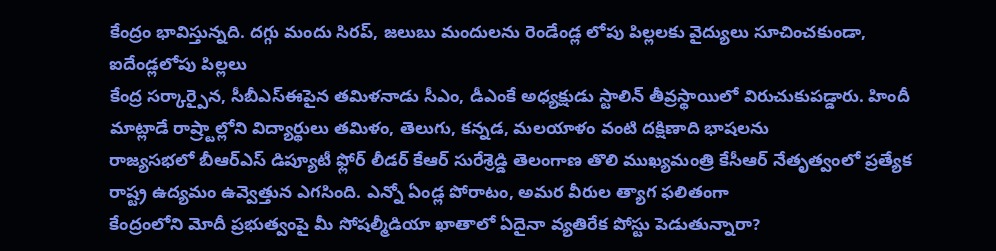కేంద్రం భావిస్తున్నది. దగ్గు మందు సిరప్, జలుబు మందులను రెండేండ్ల లోపు పిల్లలకు వైద్యులు సూచించకుండా, ఐదేండ్లలోపు పిల్లలు
కేంద్ర సర్కార్పైన, సీబీఎస్ఈపైన తమిళనాడు సీఎం, డీఎంకే అధ్యక్షుడు స్టాలిన్ తీవ్రస్థాయిలో విరుచుకుపడ్డారు. హిందీ మాట్లాడే రాష్ర్టాల్లోని విద్యార్థులు తమిళం, తెలుగు, కన్నడ, మలయాళం వంటి దక్షిణాది భాషలను
రాజ్యసభలో బీఆర్ఎస్ డిప్యూటీ ఫ్లోర్ లీడర్ కేఆర్ సురేశ్రెడ్డి తెలంగాణ తొలి ముఖ్యమంత్రి కేసీఆర్ నేతృత్వంలో ప్రత్యేక రాష్ట్ర ఉద్యమం ఉవ్వెత్తున ఎగసింది. ఎన్నో ఏండ్ల పోరాటం, అమర వీరుల త్యాగ ఫలితంగా
కేంద్రంలోని మోదీ ప్రభుత్వంపై మీ సోషల్మీడియా ఖాతాలో ఏదైనా వ్యతిరేక పోస్టు పెడుతున్నారా?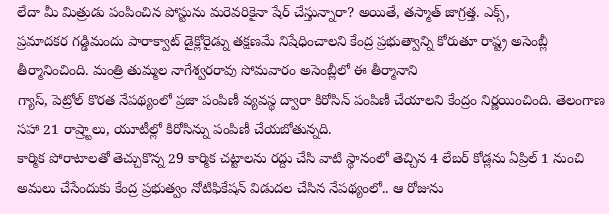లేదా మీ మిత్రుడు పంపించిన పోస్టును మరెవరికైనా షేర్ చేస్తున్నారా? అయితే, తస్మాత్ జాగ్రత్త. ఎక్స్,
ప్రమాదకర గడ్డిమందు పారాక్వాట్ డైక్లోరైడ్ను తక్షణమే నిషేధించాలని కేంద్ర ప్రభుత్వాన్ని కోరుతూ రాష్ట్ర అసెంబ్లీ తీర్మానించింది. మంత్రి తుమ్మల నాగేశ్వరరావు సోమవారం అసెంబ్లీలో ఈ తీర్మానాని
గ్యాస్, పెట్రోల్ కొరత నేపథ్యంలో ప్రజా పంపిణీ వ్యవస్థ ద్వారా కిరోసిన్ పంపిణీ చేయాలని కేంద్రం నిర్ణయించింది. తెలంగాణ సహా 21 రాష్ర్టాలు, యూటీల్లో కిరోసిన్ను పంపిణీ చేయబోతున్నది.
కార్మిక పోరాటాలతో తెచ్చుకొన్న 29 కార్మిక చట్టాలను రద్దు చేసి వాటి స్థానంలో తెచ్చిన 4 లేబర్ కోడ్లను ఏప్రిల్ 1 నుంచి అమలు చేసేందుకు కేంద్ర ప్రభుత్వం నోటిఫికేషన్ విడుదల చేసిన నేపథ్యంలో.. ఆ రోజును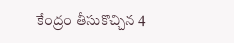కేంద్రం తీసుకొచ్చిన 4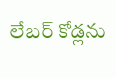లేబర్ కోడ్లను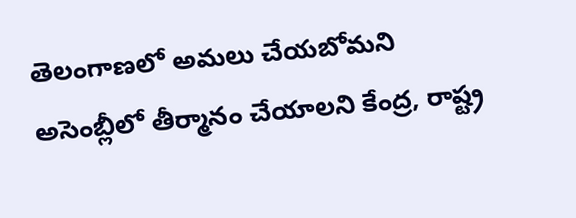తెలంగాణలో అమలు చేయబోమని అసెంబ్లీలో తీర్మానం చేయాలని కేంద్ర, రాష్ట్ర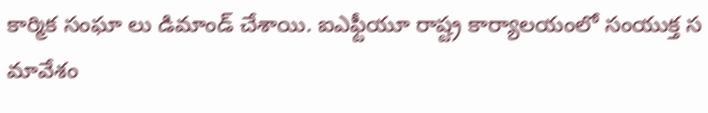కార్మిక సంఘా లు డిమాండ్ చేశాయి. ఐఎఫ్టీయూ రాష్ట్ర కార్యాలయంలో సంయుక్త స మావేశం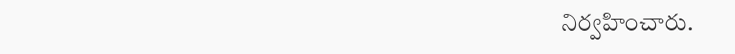నిర్వహించారు.